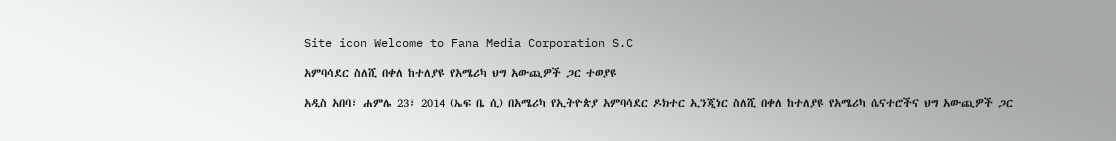Site icon Welcome to Fana Media Corporation S.C

አምባሳደር ስለሺ በቀለ ከተለያዩ የአሜሪካ ህግ አውጪዎች ጋር ተወያዩ

አዲስ አበባ፣ ሐምሌ 23፣ 2014 (ኤፍ ቤ ሲ) በአሜሪካ የኢትዮጵያ አምባሳደር ዶክተር ኢንጂነር ስለሺ በቀለ ከተለያዩ የአሜሪካ ሴናተሮችና ህግ አውጪዎች ጋር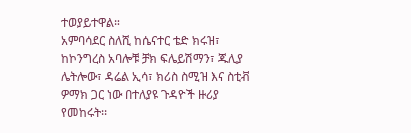ተወያይተዋል።
አምባሳደር ስለሺ ከሴናተር ቴድ ክሩዝ፣ ከኮንግረስ አባሎቹ ቻክ ፍሌይሽማን፣ ጁሊያ ሌትሎው፣ ዳሬል ኢሳ፣ ክሪስ ስሚዝ እና ስቲቭ ዎማክ ጋር ነው በተለያዩ ጉዳዮች ዙሪያ የመከሩት፡፡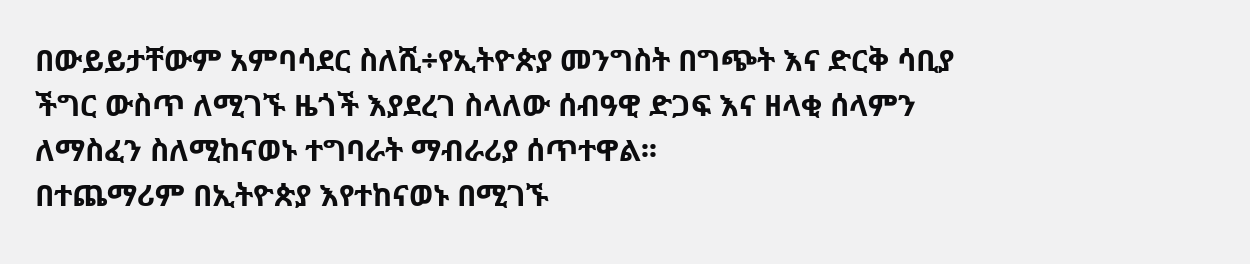በውይይታቸውም አምባሳደር ስለሺ÷የኢትዮጵያ መንግስት በግጭት እና ድርቅ ሳቢያ ችግር ውስጥ ለሚገኙ ዜጎች እያደረገ ስላለው ሰብዓዊ ድጋፍ እና ዘላቂ ሰላምን ለማስፈን ስለሚከናወኑ ተግባራት ማብራሪያ ሰጥተዋል፡፡
በተጨማሪም በኢትዮጵያ እየተከናወኑ በሚገኙ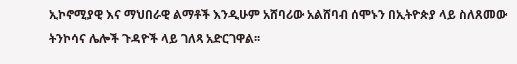ኢኮኖሚያዊ እና ማህበራዊ ልማቶች እንዲሁም አሸባሪው አልሸባብ ሰሞኑን በኢትዮጵያ ላይ ስለጸመው ትንኮሳና ሌሎች ጉዳዮች ላይ ገለጻ አድርገዋል፡፡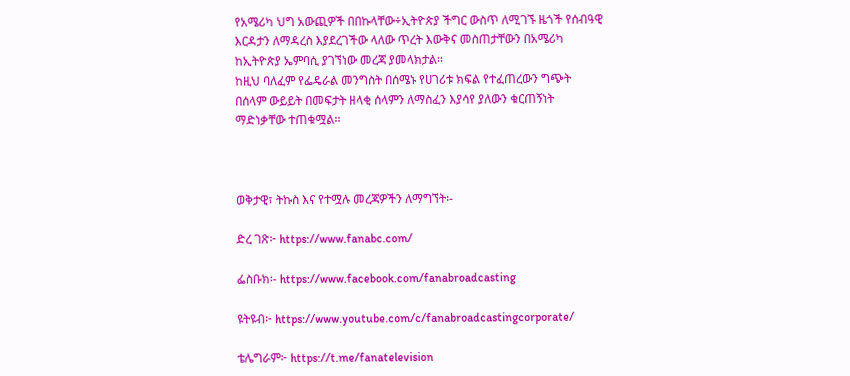የአሜሪካ ህግ አውጪዎች በበኩላቸው÷ኢትዮጵያ ችግር ውስጥ ለሚገኙ ዜጎች የሰብዓዊ እርዳታን ለማዳረስ እያደረገችው ላለው ጥረት እውቅና መስጠታቸውን በአሜሪካ ከኢትዮጵያ ኤምባሲ ያገኘነው መረጃ ያመላክታል፡፡
ከዚህ ባለፈም የፌዴራል መንግስት በሰሜኑ የሀገሪቱ ክፍል የተፈጠረውን ግጭት በሰላም ውይይት በመፍታት ዘላቂ ሰላምን ለማስፈን እያሳየ ያለውን ቁርጠኝነት ማድነቃቸው ተጠቁሟል፡፡



ወቅታዊ፣ ትኩስ እና የተሟሉ መረጃዎችን ለማግኘት፡-

ድረ ገጽ፦ https://www.fanabc.com/

ፌስቡክ፡- https://www.facebook.com/fanabroadcasting

ዩትዩብ፦ https://www.youtube.com/c/fanabroadcastingcorporate/

ቴሌግራም፦ https://t.me/fanatelevision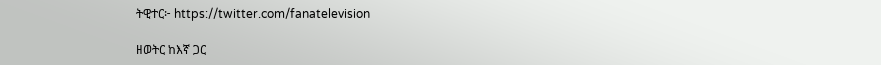ትዊተር፦ https://twitter.com/fanatelevision

ዘወትር ከእኛ ጋር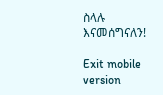ስላሉ እናመሰግናለን!

Exit mobile version